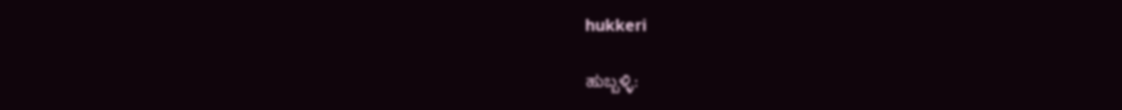hukkeri

ಹುಬ್ಬಳ್ಳಿ: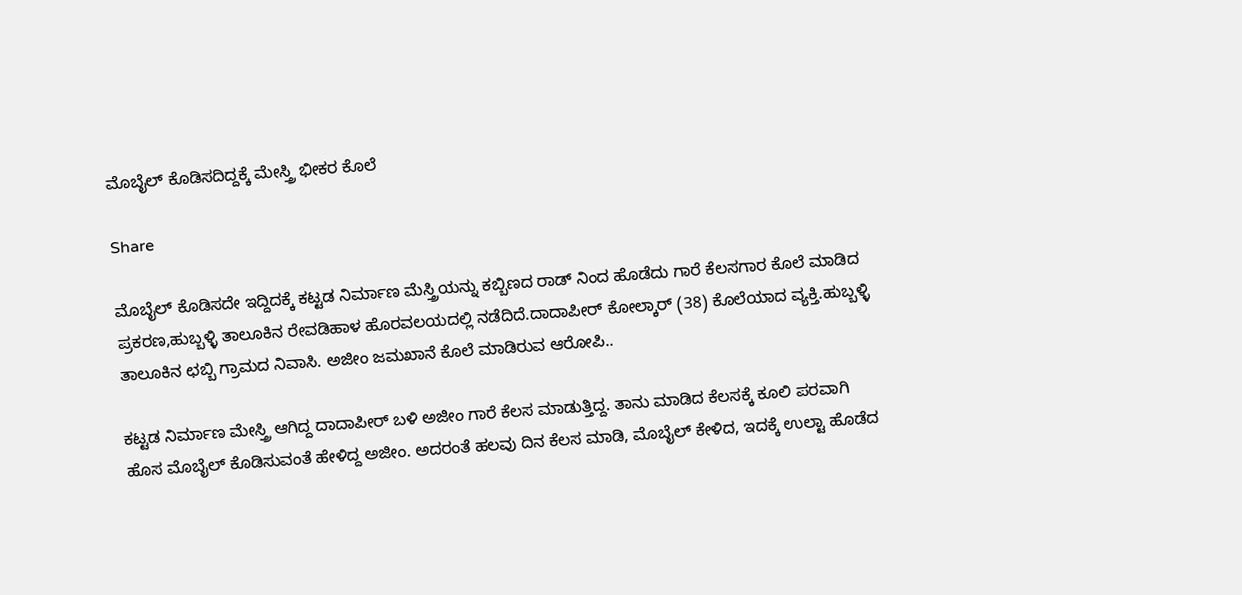ಮೊಬೈಲ್ ಕೊಡಿಸದಿದ್ದಕ್ಕೆ ಮೇಸ್ತ್ರಿ ಭೀಕರ ಕೊಲೆ

Share

ಮೊಬೈಲ್ ಕೊಡಿಸದೇ ಇದ್ದಿದಕ್ಕೆ ಕಟ್ಟಡ ನಿರ್ಮಾಣ ಮೆಸ್ತ್ರಿಯನ್ನು ಕಬ್ಬಿಣದ ರಾಡ್ ನಿಂದ ಹೊಡೆದು ಗಾರೆ ಕೆಲಸಗಾರ ಕೊಲೆ ಮಾಡಿದ ಪ್ರಕರಣ,ಹುಬ್ಬಳ್ಳಿ ತಾಲೂಕಿನ ರೇವಡಿಹಾಳ ಹೊರವಲಯದಲ್ಲಿ ನಡೆದಿದೆ.ದಾದಾಪೀರ್ ಕೋಲ್ಕಾರ್ (38) ಕೊಲೆಯಾದ ವ್ಯಕ್ತಿ.ಹುಬ್ಬಳ್ಳಿ ತಾಲೂಕಿನ ಛಬ್ಬಿ ಗ್ರಾಮದ ನಿವಾಸಿ. ಅಜೀಂ ಜಮಖಾನೆ ಕೊಲೆ ಮಾಡಿರುವ ಆರೋಪಿ..

ಕಟ್ಟಡ ನಿರ್ಮಾಣ ಮೇಸ್ತ್ರಿ ಆಗಿದ್ದ ದಾದಾಪೀರ್ ಬಳಿ ಅಜೀಂ ಗಾರೆ ಕೆಲಸ ಮಾಡುತ್ತಿದ್ದ. ತಾನು ಮಾಡಿದ ಕೆಲಸಕ್ಕೆ ಕೂಲಿ ಪರವಾಗಿ ಹೊಸ ಮೊಬೈಲ್ ಕೊಡಿಸುವಂತೆ ಹೇಳಿದ್ದ ಅಜೀಂ. ಅದರಂತೆ ಹಲವು ದಿನ ಕೆಲಸ ಮಾಡಿ, ಮೊಬೈಲ್ ಕೇಳಿದ, ಇದಕ್ಕೆ ಉಲ್ಟಾ ಹೊಡೆದ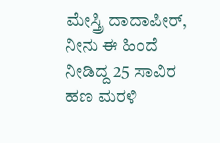ಮೇಸ್ತ್ರಿ ದಾದಾಪೀರ್, ನೀನು ಈ ಹಿಂದೆ ನೀಡಿದ್ದ 25 ಸಾವಿರ ಹಣ ಮರಳಿ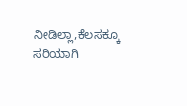ನೀಡಿಲ್ಲಾ,ಕೆಲಸಕ್ಕೂ ಸರಿಯಾಗಿ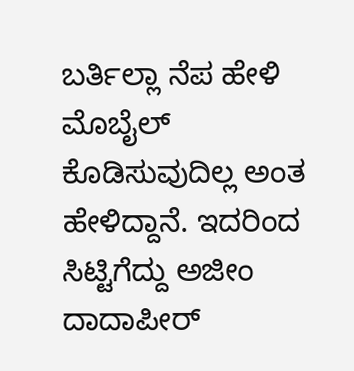ಬರ್ತಿಲ್ಲಾ ನೆಪ ಹೇಳಿ ಮೊಬೈಲ್ ಕೊಡಿಸುವುದಿಲ್ಲ ಅಂತ ಹೇಳಿದ್ದಾನೆ. ಇದರಿಂದ ಸಿಟ್ಟಿಗೆದ್ದು ಅಜೀಂ ದಾದಾಪೀರ್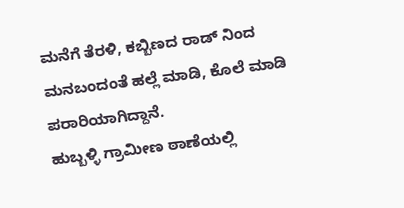ಮನೆಗೆ ತೆರಳಿ, ಕಬ್ಬಿಣದ ರಾಡ್ ನಿಂದ ಮನಬಂದಂತೆ ಹಲ್ಲೆ ಮಾಡಿ, ಕೊಲೆ ಮಾಡಿ ಪರಾರಿಯಾಗಿದ್ದಾನೆ‌.
ಹುಬ್ಬಳ್ಳಿ ಗ್ರಾಮೀಣ ಠಾಣೆಯಲ್ಲಿ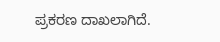ಪ್ರಕರಣ ದಾಖಲಾಗಿದೆ.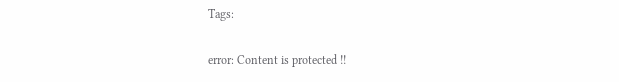Tags:

error: Content is protected !!